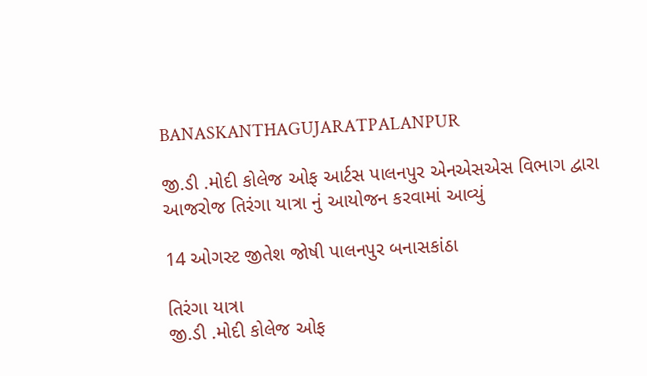BANASKANTHAGUJARATPALANPUR

જી.ડી .મોદી કોલેજ ઓફ આર્ટસ પાલનપુર એનએસએસ વિભાગ દ્વારા આજરોજ તિરંગા યાત્રા નું આયોજન કરવામાં આવ્યું

14 ઓગસ્ટ જીતેશ જોષી પાલનપુર બનાસકાંઠા

તિરંગા યાત્રા
જી.ડી .મોદી કોલેજ ઓફ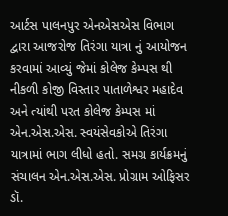આર્ટસ પાલનપુર એનએસએસ વિભાગ દ્વારા આજરોજ તિરંગા યાત્રા નું આયોજન કરવામાં આવ્યું જેમાં કોલેજ કેમ્પસ થી નીકળી કોજી વિસ્તાર પાતાળેશ્વર મહાદેવ અને ત્યાંથી પરત કોલેજ કેમ્પસ માં એન.એસ.એસ. સ્વયંસેવકોએ તિરંગા યાત્રામાં ભાગ લીધો હતો. સમગ્ર કાર્યક્રમનું સંચાલન એન.એસ.એસ. પ્રોગ્રામ ઓફિસર ડૉ.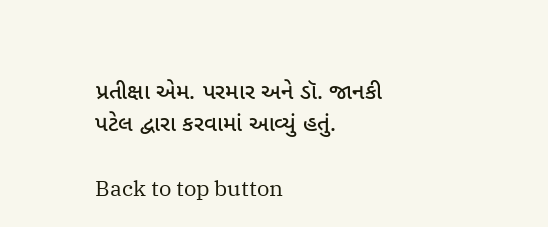પ્રતીક્ષા એમ. પરમાર અને ડૉ. જાનકી પટેલ દ્વારા કરવામાં આવ્યું હતું.

Back to top button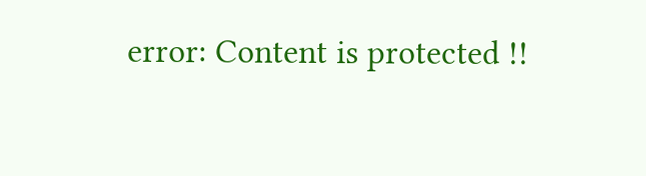error: Content is protected !!